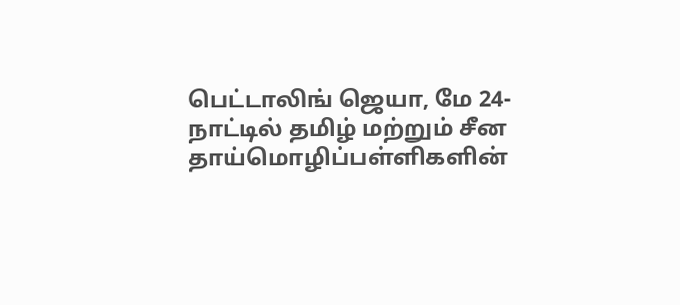பெட்டாலிங் ஜெயா, மே 24-
நாட்டில் தமிழ் மற்றும் சீன தாய்மொழிப்பள்ளிகளின்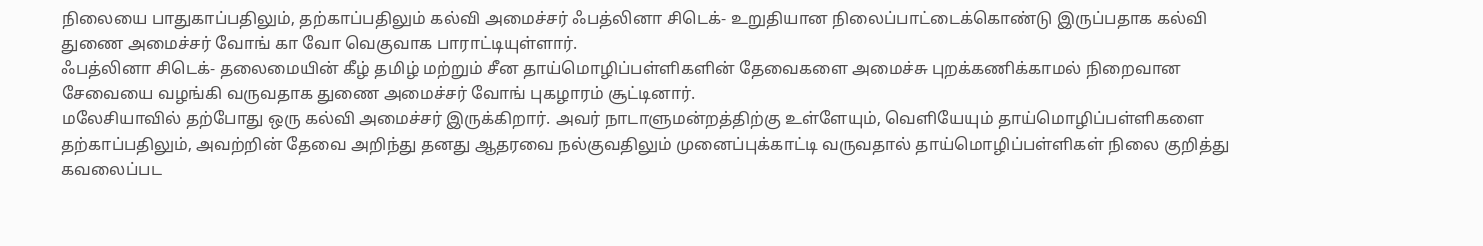நிலையை பாதுகாப்பதிலும், தற்காப்பதிலும் கல்வி அமைச்சர் ஃபத்லினா சிடெக்- உறுதியான நிலைப்பாட்டைக்கொண்டு இருப்பதாக கல்வி துணை அமைச்சர் வோங் கா வோ வெகுவாக பாராட்டியுள்ளார்.
ஃபத்லினா சிடெக்- தலைமையின் கீழ் தமிழ் மற்றும் சீன தாய்மொழிப்பள்ளிகளின் தேவைகளை அமைச்சு புறக்கணிக்காமல் நிறைவான சேவையை வழங்கி வருவதாக துணை அமைச்சர் வோங் புகழாரம் சூட்டினார்.
மலேசியாவில் தற்போது ஒரு கல்வி அமைச்சர் இருக்கிறார். அவர் நாடாளுமன்றத்திற்கு உள்ளேயும், வெளியேயும் தாய்மொழிப்பள்ளிகளை தற்காப்பதிலும், அவற்றின் தேவை அறிந்து தனது ஆதரவை நல்குவதிலும் முனைப்புக்காட்டி வருவதால் தாய்மொழிப்பள்ளிகள் நிலை குறித்து கவலைப்பட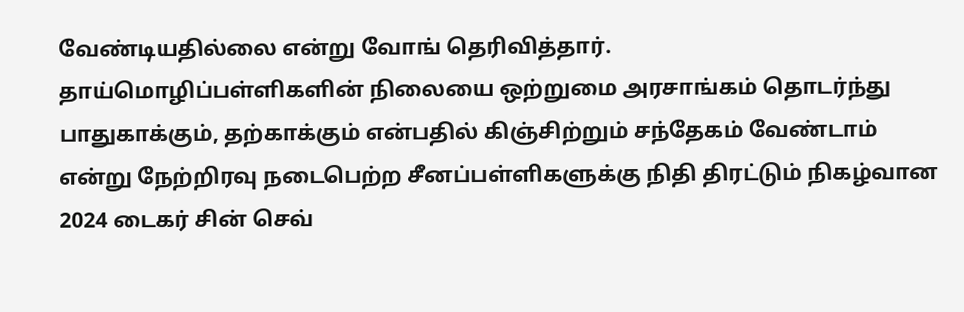வேண்டியதில்லை என்று வோங் தெரிவித்தார்.
தாய்மொழிப்பள்ளிகளின் நிலையை ஒற்றுமை அரசாங்கம் தொடர்ந்து பாதுகாக்கும், தற்காக்கும் என்பதில் கிஞ்சிற்றும் சந்தேகம் வேண்டாம் என்று நேற்றிரவு நடைபெற்ற சீனப்பள்ளிகளுக்கு நிதி திரட்டும் நிகழ்வான 2024 டைகர் சின் செவ்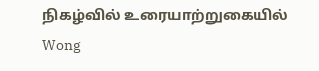நிகழ்வில் உரையாற்றுகையில் Wong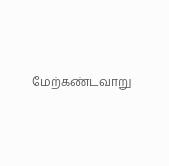மேற்கண்டவாறு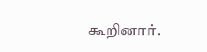கூறினார்.